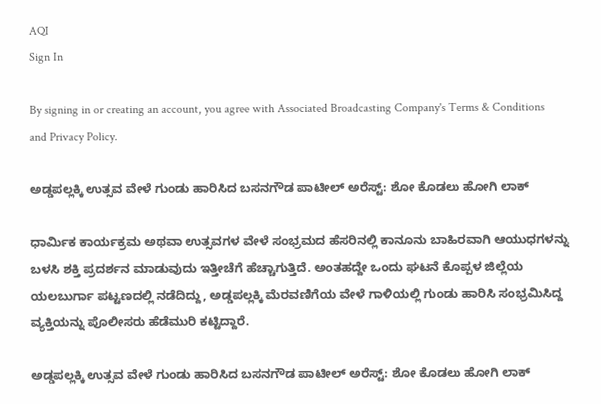AQI
Sign In

By signing in or creating an account, you agree with Associated Broadcasting Company's Terms & Conditions and Privacy Policy.

ಅಡ್ಡಪಲ್ಲಕ್ಕಿ ಉತ್ಸವ ವೇಳೆ ಗುಂಡು ಹಾರಿಸಿದ ಬಸನಗೌಡ ಪಾಟೀಲ್ ಅರೆಸ್ಟ್: ಶೋ ಕೊಡಲು ಹೋಗಿ ಲಾಕ್

ಧಾರ್ಮಿಕ ಕಾರ್ಯಕ್ರಮ ಅಥವಾ ಉತ್ಸವಗಳ ವೇಳೆ ಸಂಭ್ರಮದ ಹೆಸರಿನಲ್ಲಿ ಕಾನೂನು ಬಾಹಿರವಾಗಿ ಆಯುಧಗಳನ್ನು ಬಳಸಿ ಶಕ್ತಿ ಪ್ರದರ್ಶನ ಮಾಡುವುದು ಇತ್ತೀಚೆಗೆ ಹೆಚ್ಚಾಗುತ್ತಿದೆ. ಅಂತಹದ್ದೇ ಒಂದು ಘಟನೆ ಕೊಪ್ಪಳ ಜಿಲ್ಲೆಯ ಯಲಬುರ್ಗಾ ಪಟ್ಟಣದಲ್ಲಿ ನಡೆದಿದ್ದು, ಅಡ್ಡಪಲ್ಲಕ್ಕಿ ಮೆರವಣಿಗೆಯ ವೇಳೆ ಗಾಳಿಯಲ್ಲಿ ಗುಂಡು ಹಾರಿಸಿ ಸಂಭ್ರಮಿಸಿದ್ದ ವ್ಯಕ್ತಿಯನ್ನು ಪೊಲೀಸರು ಹೆಡೆಮುರಿ ಕಟ್ಟಿದ್ದಾರೆ.

ಅಡ್ಡಪಲ್ಲಕ್ಕಿ ಉತ್ಸವ ವೇಳೆ ಗುಂಡು ಹಾರಿಸಿದ ಬಸನಗೌಡ ಪಾಟೀಲ್ ಅರೆಸ್ಟ್: ಶೋ ಕೊಡಲು ಹೋಗಿ ಲಾಕ್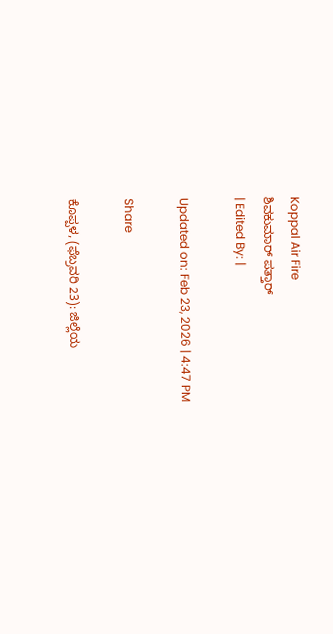Koppal Air Fire
ಶಿವಕುಮಾರ್ ಪತ್ತಾರ್
| Edited By: |

Updated on: Feb 23, 2026 | 4:47 PM

Share

ಕೊಪ್ಪಳ, (ಫೆಬ್ರವರಿ 23): ಜಿಲ್ಲೆಯ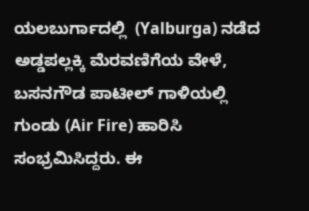ಯಲಬುರ್ಗಾದಲ್ಲಿ  (Yalburga) ನಡೆದ ಅಡ್ಡಪಲ್ಲಕ್ಕಿ ಮೆರವಣಿಗೆಯ ವೇಳೆ, ಬಸನಗೌಡ ಪಾಟೀಲ್ ಗಾಳಿಯಲ್ಲಿ ಗುಂಡು (Air Fire) ಹಾರಿಸಿ ಸಂಭ್ರಮಿಸಿದ್ದರು. ಈ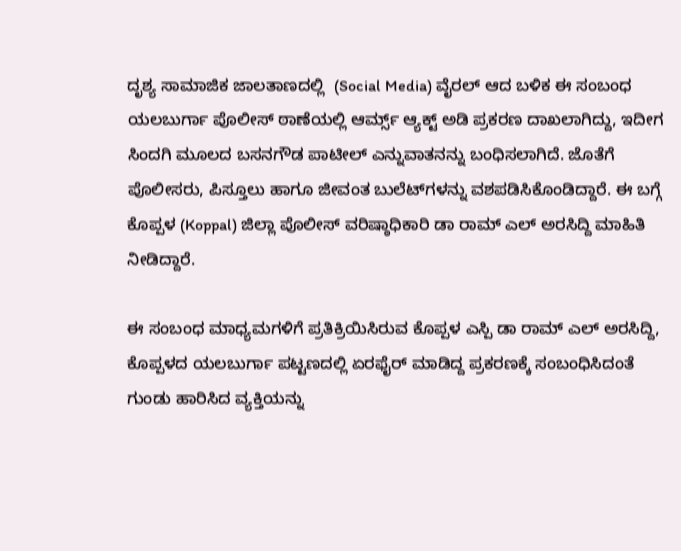ದೃಶ್ಯ ಸಾಮಾಜಿಕ ಜಾಲತಾಣದಲ್ಲಿ  (Social Media) ವೈರಲ್ ಆದ ಬಳಿಕ ಈ ಸಂಬಂಧ ಯಲಬುರ್ಗಾ ಪೊಲೀಸ್ ಠಾಣೆಯಲ್ಲಿ ಆರ್ಮ್ಸ್ ಆ್ಯಕ್ಟ್ ಅಡಿ ಪ್ರಕರಣ ದಾಖಲಾಗಿದ್ದು, ಇದೀಗ ಸಿಂದಗಿ ಮೂಲದ ಬಸನಗೌಡ ಪಾಟೀಲ್ ಎನ್ನುವಾತನನ್ನು ಬಂಧಿಸಲಾಗಿದೆ. ಜೊತೆಗೆ ಪೊಲೀಸರು, ಪಿಸ್ತೂಲು ಹಾಗೂ ಜೀವಂತ ಬುಲೆಟ್‌ಗಳನ್ನು ವಶಪಡಿಸಿಕೊಂಡಿದ್ದಾರೆ. ಈ ಬಗ್ಗೆ ಕೊಪ್ಪಳ (Koppal) ಜಿಲ್ಲಾ ಪೊಲೀಸ್ ವರಿಷ್ಠಾಧಿಕಾರಿ ಡಾ ರಾಮ್ ಎಲ್ ಅರಸಿದ್ದಿ ಮಾಹಿತಿ ನೀಡಿದ್ದಾರೆ.

ಈ ಸಂಬಂಧ ಮಾಧ್ಯಮಗಳಿಗೆ ಪ್ರತಿಕ್ರಿಯಿಸಿರುವ ಕೊಪ್ಪಳ ಎಸ್ಪಿ ಡಾ ರಾಮ್ ಎಲ್ ಅರಸಿದ್ದಿ, ಕೊಪ್ಪಳದ‌ ಯಲಬುರ್ಗಾ ಪಟ್ಟಣದಲ್ಲಿ ಏರಫೈರ್ ಮಾಡಿದ್ದ ಪ್ರಕರಣಕ್ಕೆ ಸಂಬಂಧಿಸಿದಂತೆ ಗುಂಡು ಹಾರಿಸಿದ ವ್ಯಕ್ತಿಯನ್ನು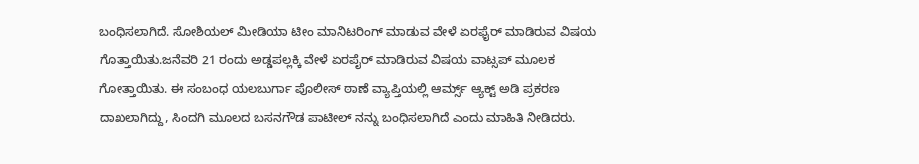ಬಂಧಿಸಲಾಗಿದೆ. ಸೋಶಿಯಲ್‌ ಮೀಡಿಯಾ ಟೀಂ ಮಾನಿಟರಿಂಗ್ ಮಾಡುವ ವೇಳೆ ಏರಫೈರ್ ಮಾಡಿರುವ ವಿಷಯ ಗೊತ್ತಾಯಿತು.ಜನೆವರಿ 21 ರಂದು ಅಡ್ಡಪಲ್ಲಕ್ಕಿ ವೇಳೆ ಏರಪೈರ್ ಮಾಡಿರುವ ವಿಷಯ ವಾಟ್ಸಪ್ ಮೂಲಕ ಗೋತ್ತಾಯಿತು. ಈ ಸಂಬಂಧ ಯಲಬುರ್ಗಾ ಪೊಲೀಸ್ ಠಾಣೆ ವ್ಯಾಪ್ತಿಯಲ್ಲಿ ಆರ್ಮ್ಸ್ ಆ್ಯಕ್ಟ್ ಅಡಿ ಪ್ರಕರಣ ದಾಖಲಾಗಿದ್ದು, ಸಿಂದಗಿ ಮೂಲದ ಬಸನಗೌಡ ಪಾಟೀಲ್ ನನ್ನು ಬಂಧಿಸಲಾಗಿದೆ ಎಂದು ಮಾಹಿತಿ ನೀಡಿದರು.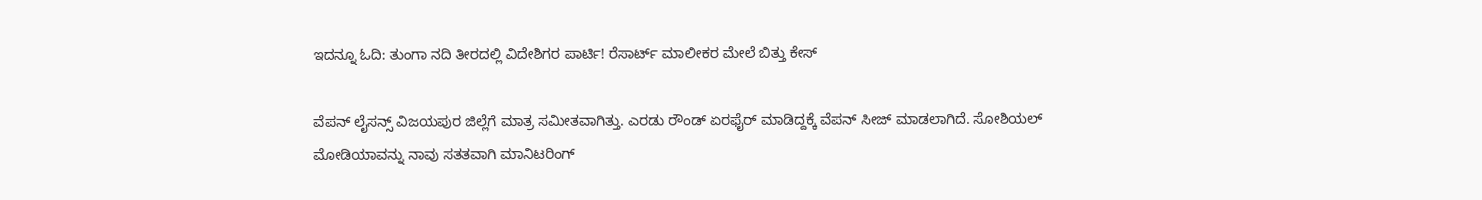ಇದನ್ನೂ ಓದಿ: ತುಂಗಾ ನದಿ ತೀರದಲ್ಲಿ ವಿದೇಶಿಗರ ಪಾರ್ಟಿ! ರೆಸಾರ್ಟ್ ಮಾಲೀಕರ ಮೇಲೆ ಬಿತ್ತು ಕೇಸ್

ವೆಪನ್ ಲೈಸನ್ಸ್ ವಿಜಯಪುರ ಜಿಲ್ಲೆಗೆ ಮಾತ್ರ ಸಮೀತವಾಗಿತ್ತು. ಎರಡು ರೌಂಡ್ ಏರಫೈರ್ ಮಾಡಿದ್ದಕ್ಕೆ ವೆಪನ್ ಸೀಜ್ ಮಾಡಲಾಗಿದೆ. ಸೋಶಿಯಲ್ ಮೋಡಿಯಾವನ್ನು ನಾವು ಸತತವಾಗಿ ಮಾನಿಟರಿಂಗ್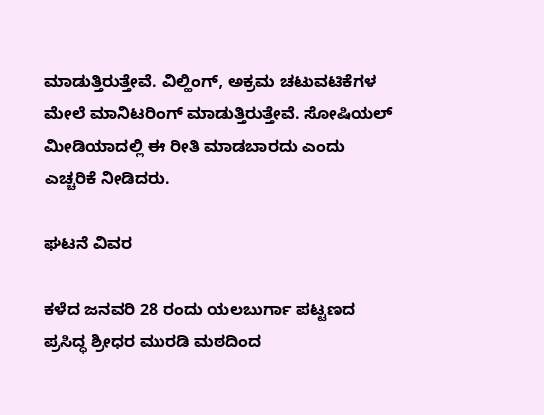ಮಾಡುತ್ತಿರುತ್ತೇವೆ. ವಿಲ್ಹಿಂಗ್, ಅಕ್ರಮ‌ ಚಟುವಟಿಕೆಗಳ ಮೇಲೆ ಮಾನಿಟರಿಂಗ್ ಮಾಡುತ್ತಿರುತ್ತೇವೆ. ಸೋಷಿಯಲ್ ಮೀಡಿಯಾದಲ್ಲಿ ಈ ರೀತಿ ಮಾಡಬಾರದು ಎಂದು ಎಚ್ಚರಿಕೆ ನೀಡಿದರು.

ಘಟನೆ ವಿವರ

ಕಳೆದ ಜನವರಿ 28 ರಂದು ಯಲಬುರ್ಗಾ ಪಟ್ಟಣದ ಪ್ರಸಿದ್ಧ ಶ್ರೀಧರ ಮುರಡಿ ಮಠದಿಂದ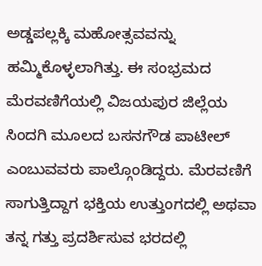ಅಡ್ಡಪಲ್ಲಕ್ಕಿ ಮಹೋತ್ಸವವನ್ನು ಹಮ್ಮಿಕೊಳ್ಳಲಾಗಿತ್ತು. ಈ ಸಂಭ್ರಮದ ಮೆರವಣಿಗೆಯಲ್ಲಿ ವಿಜಯಪುರ ಜಿಲ್ಲೆಯ ಸಿಂದಗಿ ಮೂಲದ ಬಸನಗೌಡ ಪಾಟೀಲ್ ಎಂಬುವವರು ಪಾಲ್ಗೊಂಡಿದ್ದರು. ಮೆರವಣಿಗೆ ಸಾಗುತ್ತಿದ್ದಾಗ ಭಕ್ತಿಯ ಉತ್ತುಂಗದಲ್ಲಿ ಅಥವಾ ತನ್ನ ಗತ್ತು ಪ್ರದರ್ಶಿಸುವ ಭರದಲ್ಲಿ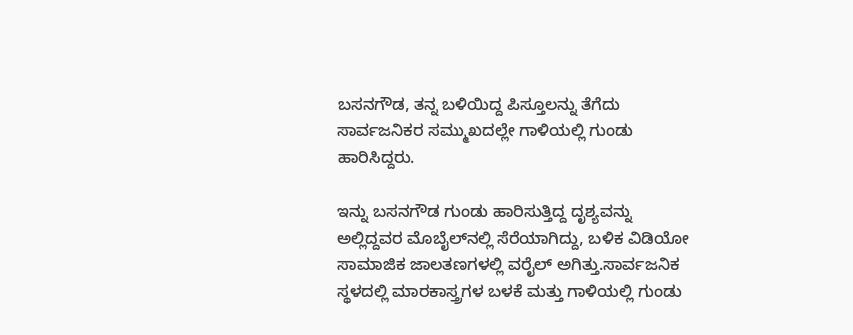ಬಸನಗೌಡ, ತನ್ನ ಬಳಿಯಿದ್ದ ಪಿಸ್ತೂಲನ್ನು ತೆಗೆದು ಸಾರ್ವಜನಿಕರ ಸಮ್ಮುಖದಲ್ಲೇ ಗಾಳಿಯಲ್ಲಿ ಗುಂಡು ಹಾರಿಸಿದ್ದರು.

ಇನ್ನು ಬಸನಗೌಡ ಗುಂಡು ಹಾರಿಸುತ್ತಿದ್ದ ದೃಶ್ಯವನ್ನು ಅಲ್ಲಿದ್ದವರ ಮೊಬೈಲ್‌ನಲ್ಲಿ ಸೆರೆಯಾಗಿದ್ದು, ಬಳಿಕ ವಿಡಿಯೋ ಸಾಮಾಜಿಕ ಜಾಲತಣಗಳಲ್ಲಿ ವರೈಲ್ ಅಗಿತ್ತು.ಸಾರ್ವಜನಿಕ ಸ್ಥಳದಲ್ಲಿ ಮಾರಕಾಸ್ತ್ರಗಳ ಬಳಕೆ ಮತ್ತು ಗಾಳಿಯಲ್ಲಿ ಗುಂಡು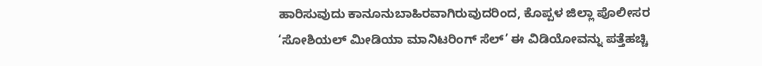ಹಾರಿಸುವುದು ಕಾನೂನುಬಾಹಿರವಾಗಿರುವುದರಿಂದ, ಕೊಪ್ಪಳ ಜಿಲ್ಲಾ ಪೊಲೀಸರ ‘ಸೋಶಿಯಲ್ ಮೀಡಿಯಾ ಮಾನಿಟರಿಂಗ್ ಸೆಲ್’ ಈ ವಿಡಿಯೋವನ್ನು ಪತ್ತೆಹಚ್ಚಿ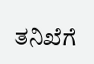ತನಿಖೆಗೆ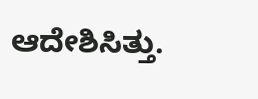ಆದೇಶಿಸಿತ್ತು.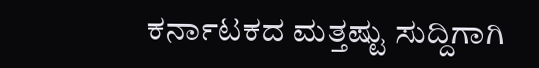ಕರ್ನಾಟಕದ ಮತ್ತಷ್ಟು ಸುದ್ದಿಗಾಗಿ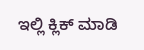ಇಲ್ಲಿ ಕ್ಲಿಕ್ ಮಾಡಿ